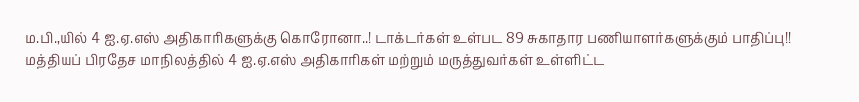ம.பி.,யில் 4 ஐ.ஏ.எஸ் அதிகாரிகளுக்கு கொரோனா..! டாக்டர்கள் உள்பட 89 சுகாதார பணியாளர்களுக்கும் பாதிப்பு!!
மத்தியப் பிரதேச மாநிலத்தில் 4 ஐ.ஏ.எஸ் அதிகாரிகள் மற்றும் மருத்துவர்கள் உள்ளிட்ட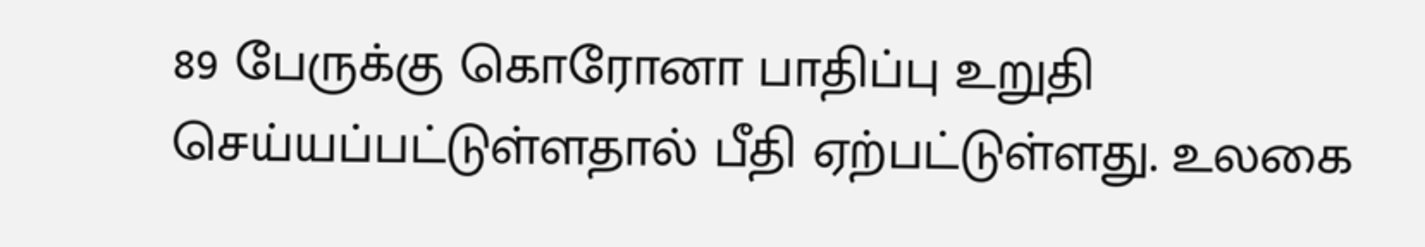89 பேருக்கு கொரோனா பாதிப்பு உறுதி செய்யப்பட்டுள்ளதால் பீதி ஏற்பட்டுள்ளது. உலகை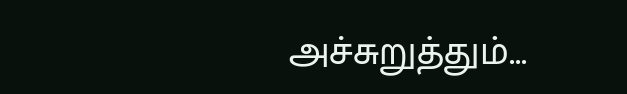அச்சுறுத்தும்...